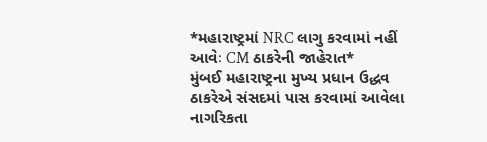*મહારાષ્ટ્રમાં NRC લાગુ કરવામાં નહીં આવેઃ CM ઠાકરેની જાહેરાત*
મુંબઈ મહારાષ્ટ્રના મુખ્ય પ્રધાન ઉદ્ધવ ઠાકરેએ સંસદમાં પાસ કરવામાં આવેલા નાગરિકતા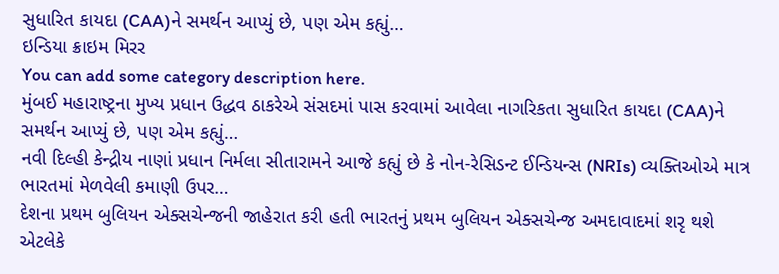સુધારિત કાયદા (CAA)ને સમર્થન આપ્યું છે, પણ એમ કહ્યું…
ઇન્ડિયા ક્રાઇમ મિરર
You can add some category description here.
મુંબઈ મહારાષ્ટ્રના મુખ્ય પ્રધાન ઉદ્ધવ ઠાકરેએ સંસદમાં પાસ કરવામાં આવેલા નાગરિકતા સુધારિત કાયદા (CAA)ને સમર્થન આપ્યું છે, પણ એમ કહ્યું…
નવી દિલ્હી કેન્દ્રીય નાણાં પ્રધાન નિર્મલા સીતારામને આજે કહ્યું છે કે નોન-રેસિડન્ટ ઈન્ડિયન્સ (NRIs) વ્યક્તિઓએ માત્ર ભારતમાં મેળવેલી કમાણી ઉપર…
દેશના પ્રથમ બુલિયન એક્સચેન્જની જાહેરાત કરી હતી ભારતનું પ્રથમ બુલિયન એક્સચેન્જ અમદાવાદમાં શરૃ થશે એટલેકે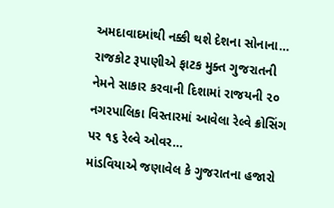અમદાવાદમાંથી નક્કી થશે દેશના સોનાના…
રાજકોટ રૂપાણીએ ફાટક મુક્ત ગુજરાતની નેમને સાકાર કરવાની દિશામાં રાજયની ૨૦ નગરપાલિકા વિસ્તારમાં આવેલા રેલ્વે ક્રોસિંગ પર ૧૬ રેલ્વે ઓવર…
માંડવિયાએ જણાવેલ કે ગુજરાતના હજારો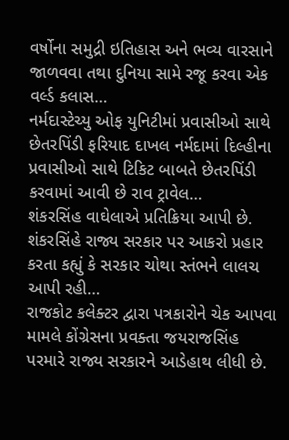વર્ષોના સમુદ્રી ઇતિહાસ અને ભવ્ય વારસાને જાળવવા તથા દુનિયા સામે રજૂ કરવા એક વર્લ્ડ કલાસ…
નર્મદાસ્ટેચ્યુ ઓફ યુનિટીમાં પ્રવાસીઓ સાથે છેતરપિંડી ફરિયાદ દાખલ નર્મદામાં દિલ્હીના પ્રવાસીઓ સાથે ટિકિટ બાબતે છેતરપિંડી કરવામાં આવી છે રાવ ટ્રાવેલ…
શંકરસિંહ વાઘેલાએ પ્રતિક્રિયા આપી છે. શંકરસિંહે રાજ્ય સરકાર પર આકરો પ્રહાર કરતા કહ્યું કે સરકાર ચોથા સ્તંભને લાલચ આપી રહી…
રાજકોટ કલેક્ટર દ્વારા પત્રકારોને ચેક આપવા મામલે કોંગ્રેસના પ્રવક્તા જયરાજસિંહ પરમારે રાજ્ય સરકારને આડેહાથ લીધી છે.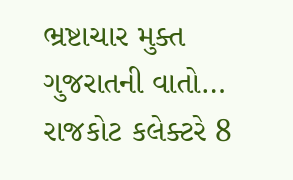ભ્રષ્ટાચાર મુક્ત ગુજરાતની વાતો…
રાજકોટ કલેક્ટરે 8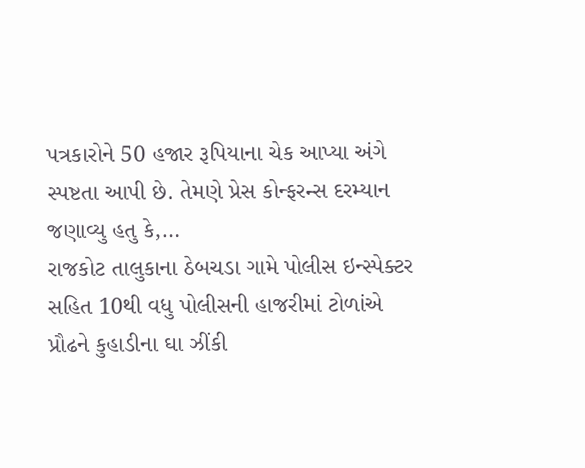પત્રકારોને 50 હજાર રૂપિયાના ચેક આપ્યા અંગે સ્પષ્ટતા આપી છે. તેમણે પ્રેસ કોન્ફરન્સ દરમ્યાન જણાવ્યુ હતુ કે,…
રાજકોટ તાલુકાના ઠેબચડા ગામે પોલીસ ઇન્સ્પેક્ટર સહિત 10થી વધુ પોલીસની હાજરીમાં ટોળાંએ પ્રૌઢને કુહાડીના ઘા ઝીંકી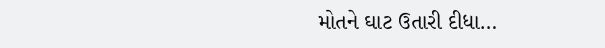મોતને ઘાટ ઉતારી દીધા…